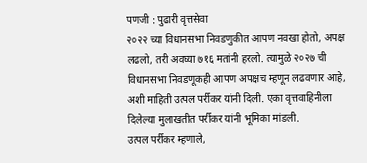पणजी : पुढारी वृत्तसेवा
२०२२ च्या विधानसभा निवडणुकीत आपण नवखा होतो, अपक्ष लढलो, तरी अवघ्या ७१६ मतांनी हरलो. त्यामुळे २०२७ ची विधानसभा निवडणूकही आपण अपक्षच म्हणून लढवणार आहे, अशी माहिती उत्पल पर्रीकर यांनी दिली. एका वृत्तवाहिनीला दिलेल्या मुलाखतीत पर्रीकर यांनी भूमिका मांडली.
उत्पल पर्रीकर म्हणाले,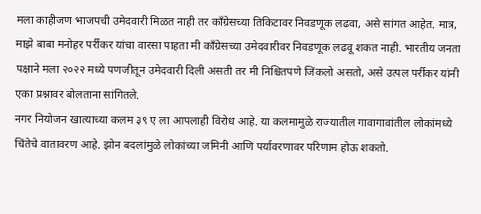मला काहीजण भाजपची उमेदवारी मिळत नाही तर काँग्रेसच्या तिकिटावर निवडणूक लढवा, असे सांगत आहेत. मात्र, माझे बाबा मनोहर पर्रीकर यांचा वारसा पाहता मी काँग्रेसच्या उमेदवारीवर निवडणूक लढवू शकत नाही. भारतीय जनता पक्षाने मला २०२२ मध्ये पणजीतून उमेदवारी दिली असती तर मी निश्चितपणे जिंकलो असतो, असे उत्पल पर्रीकर यांनी एका प्रश्नावर बोलताना सांगितले.
नगर नियोजन खात्याच्या कलम ३९ ए ला आपलाही विरोध आहे. या कलमामुळे राज्यातील गावागावांतील लोकांमध्ये चिंतेचे वातावरण आहे. झोन बदलांमुळे लोकांच्या जमिनी आणि पर्यावरणावर परिणाम होऊ शकतो.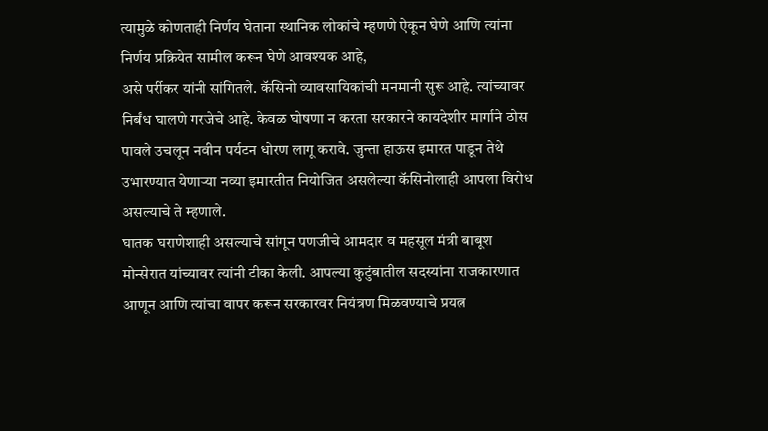त्यामुळे कोणताही निर्णय घेताना स्थानिक लोकांचे म्हणणे ऐकून घेणे आणि त्यांना निर्णय प्रक्रियेत सामील करून घेणे आवश्यक आहे,
असे पर्रीकर यांनी सांगितले. कॅसिनो व्यावसायिकांची मनमानी सुरू आहे. त्यांच्यावर निर्बंध घालणे गरजेचे आहे. केवळ घोषणा न करता सरकारने कायदेशीर मार्गाने ठोस पावले उचलून नवीन पर्यटन धोरण लागू करावे. जुन्ता हाऊस इमारत पाडून तेथे उभारण्यात येणाऱ्या नव्या इमारतीत नियोजित असलेल्या कॅसिनोलाही आपला विरोध असल्याचे ते म्हणाले.
घातक घराणेशाही असल्याचे सांगून पणजीचे आमदार व महसूल मंत्री बाबूश मोन्सेरात यांच्यावर त्यांनी टीका केली. आपल्या कुटुंबातील सदस्यांना राजकारणात आणून आणि त्यांचा वापर करून सरकारवर नियंत्रण मिळवण्याचे प्रयत्न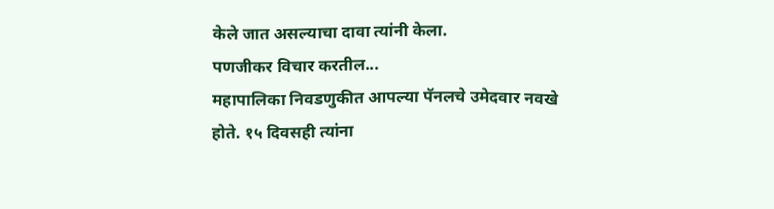केले जात असल्याचा दावा त्यांनी केला.
पणजीकर विचार करतील...
महापालिका निवडणुकीत आपल्या पॅनलचे उमेदवार नवखे होते. १५ दिवसही त्यांना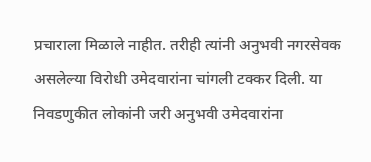प्रचाराला मिळाले नाहीत. तरीही त्यांनी अनुभवी नगरसेवक असलेल्या विरोधी उमेदवारांना चांगली टक्कर दिली. या निवडणुकीत लोकांनी जरी अनुभवी उमेदवारांना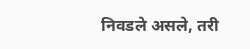निवडले असले, तरी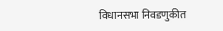विधानसभा निवडणुकीत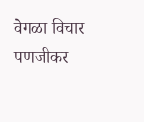वेगळा विचार पणजीकर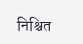निश्चित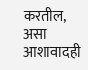करतील, असा आशावादही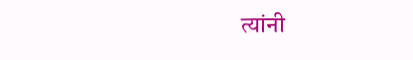त्यांनी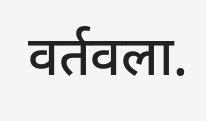वर्तवला.